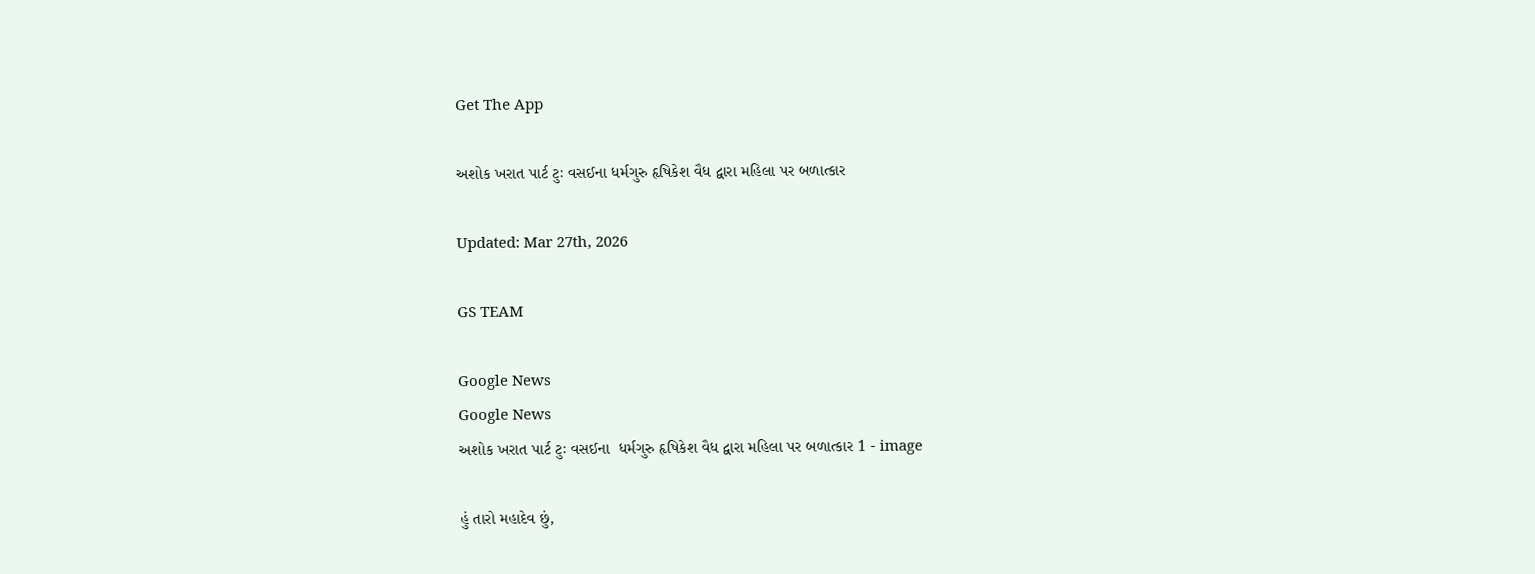Get The App

અશોક ખરાત પાર્ટ ટુઃ વસઈના ધર્મગુરુ હૃષિકેશ વૈધ દ્વારા મહિલા પર બળાત્કાર

Updated: Mar 27th, 2026

GS TEAM

Google News
Google News
અશોક ખરાત પાર્ટ ટુઃ વસઈના  ધર્મગુરુ હૃષિકેશ વૈધ દ્વારા મહિલા પર બળાત્કાર 1 - image

હું તારો મહાદેવ છું,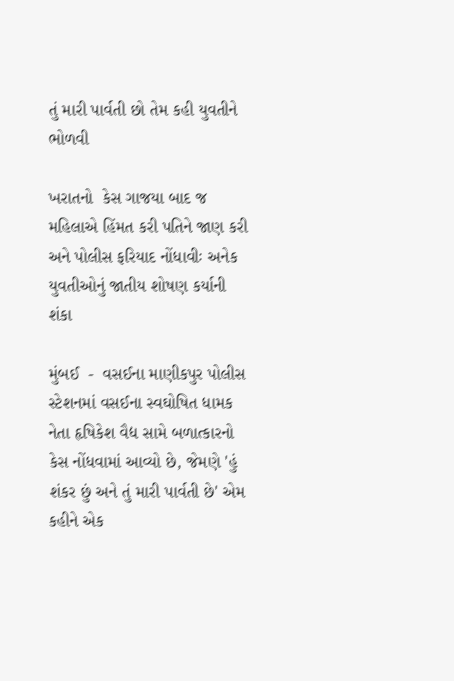તું મારી પાર્વતી છો તેમ કહી યુવતીને ભોળવી

ખરાતનો  કેસ ગાજયા બાદ જ મહિલાએ હિંમત કરી પતિને જાણ કરી અને પોલીસ ફરિયાદ નોંધાવીઃ અનેક યુવતીઓનું જાતીય શોષણ કર્યાની શંકા

મુંબઈ  -  વસઈના માણીકપુર પોલીસ સ્ટેશનમાં વસઈના સ્વઘોષિત ધામક નેતા હૃષિકેશ વૈદ્ય સામે બળાત્કારનો કેસ નોંધવામાં આવ્યો છે, જેમણે 'હું શંકર છું અને તું મારી પાર્વતી છે' એમ કહીને એક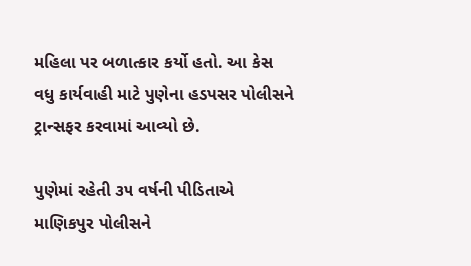મહિલા પર બળાત્કાર કર્યો હતો. આ કેસ વધુ કાર્યવાહી માટે પુણેના હડપસર પોલીસને ટ્રાન્સફર કરવામાં આવ્યો છે.

પુણેમાં રહેતી ૩૫ વર્ષની પીડિતાએ માણિકપુર પોલીસને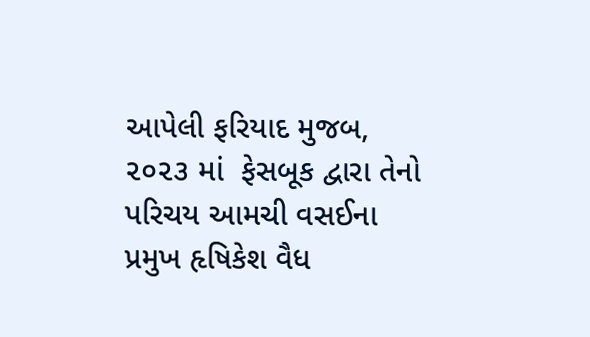આપેલી ફરિયાદ મુજબ, ૨૦૨૩ માં  ફેસબૂક દ્વારા તેનો પરિચય આમચી વસઈના પ્રમુખ હૃષિકેશ વૈધ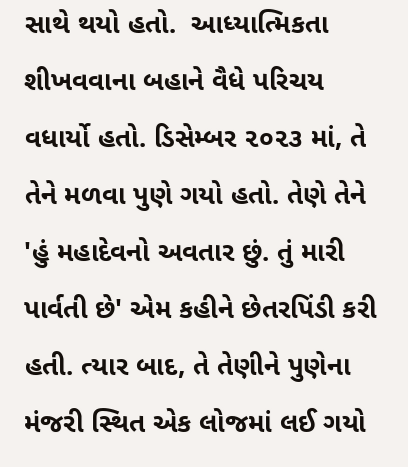સાથે થયો હતો.  આધ્યાત્મિકતા શીખવવાના બહાને વૈધે પરિચય વધાર્યો હતો. ડિસેમ્બર ૨૦૨૩ માં, તે તેને મળવા પુણે ગયો હતો. તેણે તેને 'હું મહાદેવનો અવતાર છું. તું મારી પાર્વતી છે' એમ કહીને છેતરપિંડી કરી હતી. ત્યાર બાદ, તે તેણીને પુણેના મંજરી સ્થિત એક લોજમાં લઈ ગયો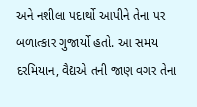અને નશીલા પદાર્થો આપીને તેના પર બળાત્કાર ગુજાર્યો હતો. આ સમય દરમિયાન, વૈદ્યએ તની જાણ વગર તેના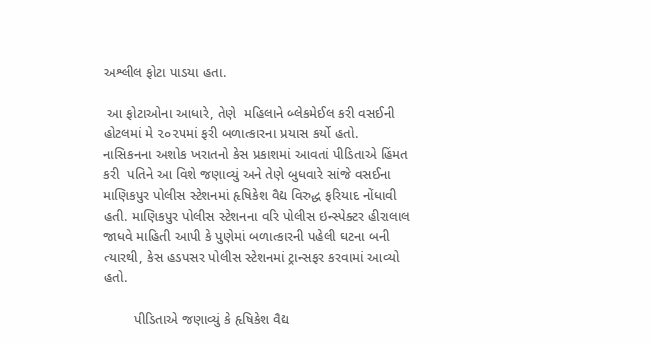અશ્લીલ ફોટા પાડયા હતા.

 આ ફોટાઓના આધારે, તેણે  મહિલાને બ્લેકમેઈલ કરી વસઈની હોટલમાં મે ૨૦૨૫માં ફરી બળાત્કારના પ્રયાસ કર્યો હતો. નાસિકનના અશોક ખરાતનો કેસ પ્રકાશમાં આવતાં પીડિતાએ હિંમત કરી  પતિને આ વિશે જણાવ્યું અને તેણે બુધવારે સાંજે વસઈના માણિકપુર પોલીસ સ્ટેશનમાં હૃષિકેશ વૈદ્ય વિરુદ્ધ ફરિયાદ નોંધાવી હતી. માણિકપુર પોલીસ સ્ટેશનના વરિ પોલીસ ઇન્સ્પેક્ટર હીરાલાલ જાધવે માહિતી આપી કે પુણેમાં બળાત્કારની પહેલી ઘટના બની ત્યારથી, કેસ હડપસર પોલીસ સ્ટેશનમાં ટ્રાન્સફર કરવામાં આવ્યો હતો.

        પીડિતાએ જણાવ્યું કે હૃષિકેશ વૈદ્ય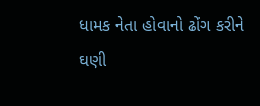ધામક નેતા હોવાનો ઢોંગ કરીને ઘણી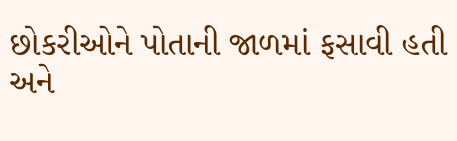છોકરીઓને પોતાની જાળમાં ફસાવી હતી અને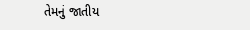તેમનું જાતીય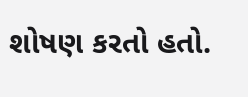શોષણ કરતો હતો.